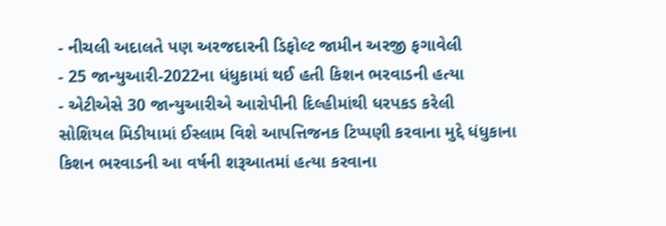- નીચલી અદાલતે પણ અરજદારની ડિફોલ્ટ જામીન અરજી ફગાવેલી
- 25 જાન્યુઆરી-2022ના ધંધુકામાં થઈ હતી કિશન ભરવાડની હત્યા
- એટીએસે 30 જાન્યુઆરીએ આરોપીની દિલ્હીમાંથી ધરપકડ કરેલી
સોશિયલ મિડીયામાં ઈસ્લામ વિશે આપત્તિજનક ટિપ્પણી કરવાના મુદ્દે ધંધુકાના કિશન ભરવાડની આ વર્ષની શરૂઆતમાં હત્યા કરવાના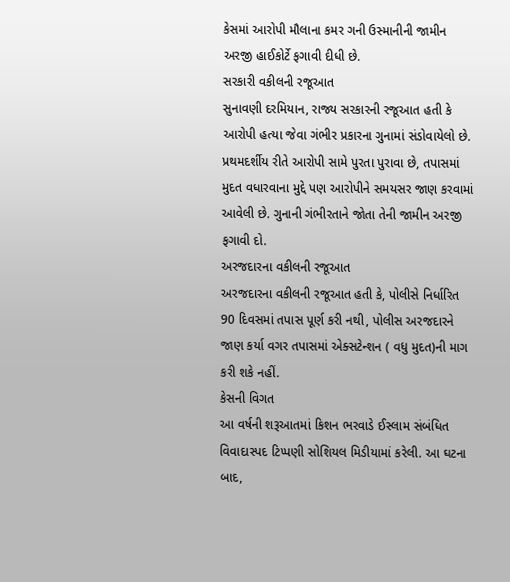કેસમાં આરોપી મૌલાના કમર ગની ઉસ્માનીની જામીન અરજી હાઈકોર્ટે ફગાવી દીધી છે.
સરકારી વકીલની રજૂઆત
સુનાવણી દરમિયાન, રાજ્ય સરકારની રજૂઆત હતી કે આરોપી હત્યા જેવા ગંભીર પ્રકારના ગુનામાં સંડોવાયેલો છે. પ્રથમદર્શીય રીતે આરોપી સામે પુરતા પુરાવા છે, તપાસમાં મુદત વધારવાના મુદ્દે પણ આરોપીને સમયસર જાણ કરવામાં આવેલી છે. ગુનાની ગંભીરતાને જોતા તેની જામીન અરજી ફગાવી દો.
અરજદારના વકીલની રજૂઆત
અરજદારના વકીલની રજૂઆત હતી કે, પોલીસે નિર્ધારિત 90 દિવસમાં તપાસ પૂર્ણ કરી નથી, પોલીસ અરજદારને જાણ કર્યા વગર તપાસમાં એક્સટેન્શન ( વધુ મુદત)ની માગ કરી શકે નહીં.
કેસની વિગત
આ વર્ષની શરૂઆતમાં કિશન ભરવાડે ઈસ્લામ સંબંધિત વિવાદાસ્પદ ટિપ્પણી સોશિયલ મિડીયામાં કરેલી. આ ઘટના બાદ,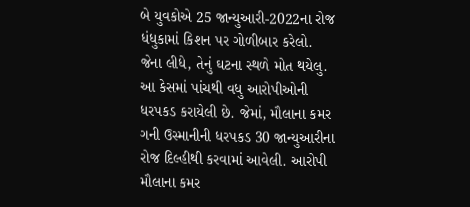બે યુવકોએ 25 જાન્યુઆરી-2022ના રોજ ધંધુકામાં કિશન પર ગોળીબાર કરેલો. જેના લીધે, તેનું ઘટના સ્થળે મોત થયેલુ. આ કેસમાં પાંચથી વધુ આરોપીઓની ધરપકડ કરાયેલી છે. જેમાં, મૌલાના કમર ગની ઉસ્માનીની ધરપકડ 30 જાન્યુઆરીના રોજ દિલ્હીથી કરવામાં આવેલી. આરોપી મૌલાના કમર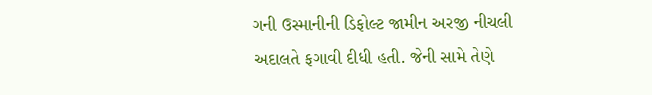ગની ઉસ્માનીની ડિફોલ્ટ જામીન અરજી નીચલી અદાલતે ફગાવી દીધી હતી. જેની સામે તેણે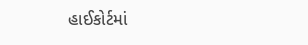હાઈકોર્ટમાં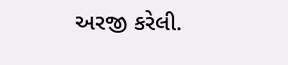અરજી કરેલી.